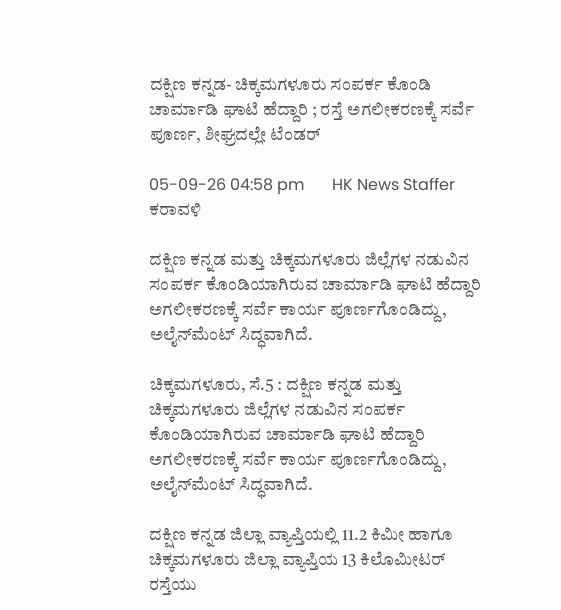ದಕ್ಷಿಣ ಕನ್ನಡ- ಚಿಕ್ಕಮಗಳೂರು ಸಂಪರ್ಕ ಕೊಂಡಿ ಚಾರ್ಮಾಡಿ ಘಾಟಿ ಹೆದ್ದಾರಿ ; ರಸ್ತೆ ಅಗಲೀಕರಣಕ್ಕೆ ಸರ್ವೆ ಪೂರ್ಣ, ಶೀಘ್ರದಲ್ಲೇ ಟೆಂಡರ್

05-09-26 04:58 pm       HK News Staffer   ಕರಾವಳಿ

ದಕ್ಷಿಣ ಕನ್ನಡ ಮತ್ತು ಚಿಕ್ಕಮಗಳೂರು ಜಿಲ್ಲೆಗಳ ನಡುವಿನ ಸಂಪರ್ಕ ಕೊಂಡಿಯಾಗಿರುವ ಚಾರ್ಮಾಡಿ ಘಾಟಿ ಹೆದ್ದಾರಿ ಅಗಲೀಕರಣಕ್ಕೆ ಸರ್ವೆ ಕಾರ್ಯ ಪೂರ್ಣಗೊಂಡಿದ್ದು, ಅಲೈನ್‌ಮೆಂಟ್ ಸಿದ್ಧವಾಗಿದೆ.

ಚಿಕ್ಕಮಗಳೂರು, ಸೆ.5 : ದಕ್ಷಿಣ ಕನ್ನಡ ಮತ್ತು ಚಿಕ್ಕಮಗಳೂರು ಜಿಲ್ಲೆಗಳ ನಡುವಿನ ಸಂಪರ್ಕ ಕೊಂಡಿಯಾಗಿರುವ ಚಾರ್ಮಾಡಿ ಘಾಟಿ ಹೆದ್ದಾರಿ ಅಗಲೀಕರಣಕ್ಕೆ ಸರ್ವೆ ಕಾರ್ಯ ಪೂರ್ಣಗೊಂಡಿದ್ದು, ಅಲೈನ್‌ಮೆಂಟ್ ಸಿದ್ಧವಾಗಿದೆ.

ದಕ್ಷಿಣ ಕನ್ನಡ ಜಿಲ್ಲಾ ವ್ಯಾಪ್ತಿಯಲ್ಲಿ 11.2 ಕಿಮೀ ಹಾಗೂ ಚಿಕ್ಕಮಗಳೂರು ಜಿಲ್ಲಾ ವ್ಯಾಪ್ತಿಯ 13 ಕಿಲೊಮೀಟರ್ ರಸ್ತೆಯು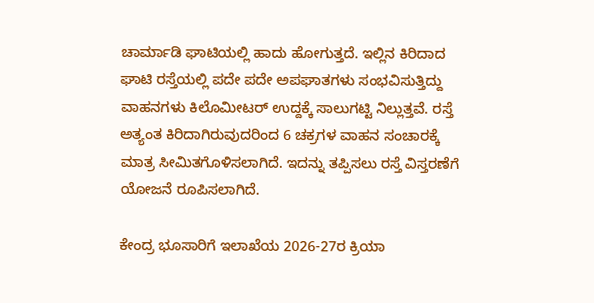ಚಾರ್ಮಾಡಿ ಘಾಟಿಯಲ್ಲಿ ಹಾದು ಹೋಗುತ್ತದೆ. ಇಲ್ಲಿನ ಕಿರಿದಾದ ಘಾಟಿ ರಸ್ತೆಯಲ್ಲಿ ಪದೇ ಪದೇ ಅಪಘಾತಗಳು ಸಂಭವಿಸುತ್ತಿದ್ದು ವಾಹನಗಳು ಕಿಲೊಮೀಟರ್‌ ಉದ್ದಕ್ಕೆ ಸಾಲುಗಟ್ಟಿ ನಿಲ್ಲುತ್ತವೆ. ರಸ್ತೆ ಅತ್ಯಂತ ಕಿರಿದಾಗಿರುವುದರಿಂದ 6 ಚಕ್ರಗಳ ವಾಹನ ಸಂಚಾರಕ್ಕೆ ಮಾತ್ರ ಸೀಮಿತಗೊಳಿಸಲಾಗಿದೆ. ಇದನ್ನು ತಪ್ಪಿಸಲು ರಸ್ತೆ ವಿಸ್ತರಣೆಗೆ ಯೋಜನೆ ರೂಪಿಸಲಾಗಿದೆ.

ಕೇಂದ್ರ ಭೂಸಾರಿಗೆ ಇಲಾಖೆಯ 2026-27ರ ಕ್ರಿಯಾ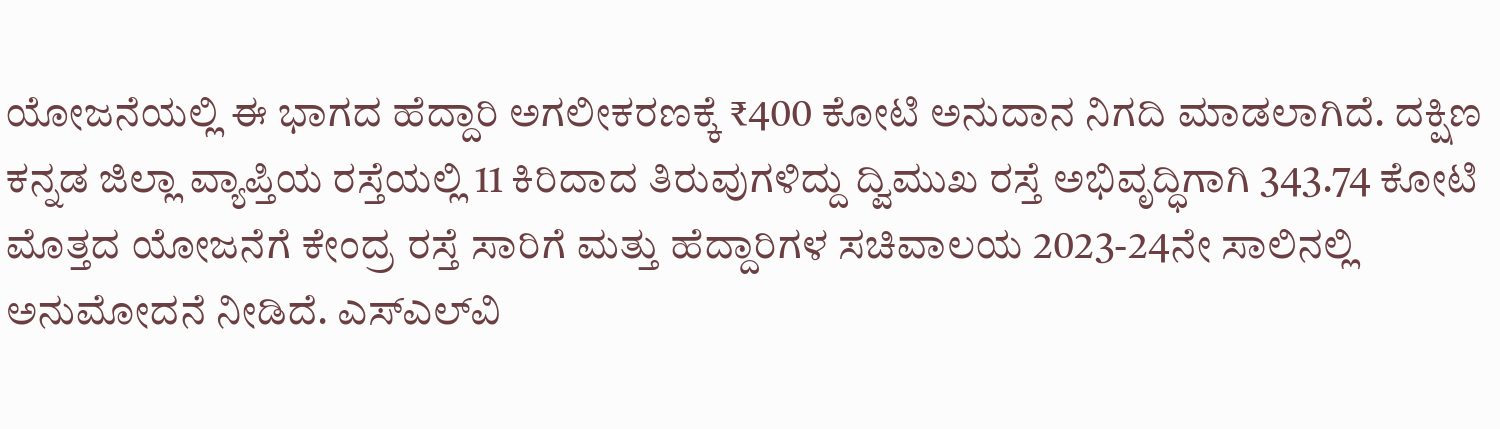ಯೋಜನೆಯಲ್ಲಿ ಈ ಭಾಗದ ಹೆದ್ದಾರಿ ಅಗಲೀಕರಣಕ್ಕೆ ₹400 ಕೋಟಿ ಅನುದಾನ ನಿಗದಿ ಮಾಡಲಾಗಿದೆ. ದಕ್ಷಿಣ ಕನ್ನಡ ಜಿಲ್ಲಾ ವ್ಯಾಪ್ತಿಯ ರಸ್ತೆಯಲ್ಲಿ 11 ಕಿರಿದಾದ ತಿರುವುಗಳಿದ್ದು ದ್ವಿಮುಖ ರಸ್ತೆ ಅಭಿವೃದ್ಧಿಗಾಗಿ 343.74 ಕೋಟಿ ಮೊತ್ತದ ಯೋಜನೆಗೆ ಕೇಂದ್ರ ರಸ್ತೆ ಸಾರಿಗೆ ಮತ್ತು ಹೆದ್ದಾರಿಗಳ ಸಚಿವಾಲಯ 2023-24ನೇ ಸಾಲಿನಲ್ಲಿ ಅನುಮೋದನೆ ನೀಡಿದೆ. ಎಸ್ಎಲ್‌ವಿ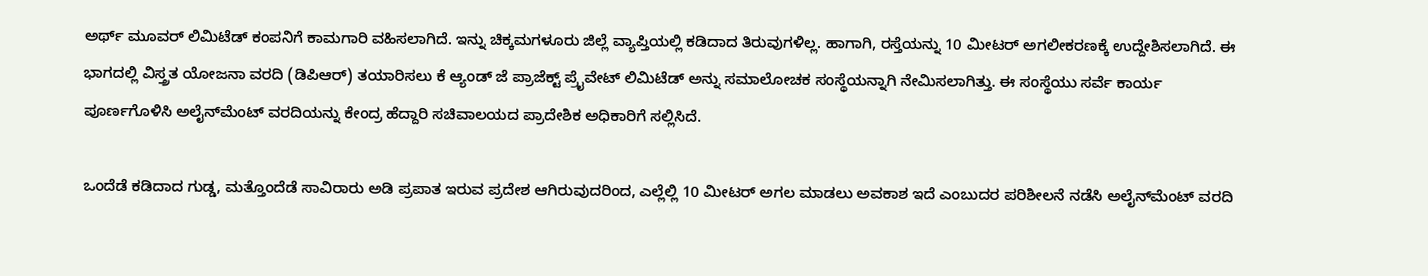ಅರ್ಥ್ ಮೂವರ್ ಲಿಮಿಟೆಡ್ ಕಂಪನಿಗೆ ಕಾಮಗಾರಿ ವಹಿಸಲಾಗಿದೆ. ಇನ್ನು ಚಿಕ್ಕಮಗಳೂರು ಜಿಲ್ಲೆ ವ್ಯಾಪ್ತಿಯಲ್ಲಿ ಕಡಿದಾದ ತಿರುವುಗಳಿಲ್ಲ. ಹಾಗಾಗಿ, ರಸ್ತೆಯನ್ನು 10 ಮೀಟರ್ ಅಗಲೀಕರಣಕ್ಕೆ ಉದ್ದೇಶಿಸಲಾಗಿದೆ. ಈ ಭಾಗದಲ್ಲಿ ವಿಸ್ತ್ರತ ಯೋಜನಾ ವರದಿ (ಡಿಪಿಆರ್) ತಯಾರಿಸಲು ಕೆ ಆ್ಯಂಡ್ ಜೆ ಪ್ರಾಜೆಕ್ಟ್ ಪ್ರೈವೇಟ್ ಲಿಮಿಟೆಡ್ ಅನ್ನು ಸಮಾಲೋಚಕ ಸಂಸ್ಥೆಯನ್ನಾಗಿ ನೇಮಿಸಲಾಗಿತ್ತು. ಈ ಸಂಸ್ಥೆಯು ಸರ್ವೆ ಕಾರ್ಯ ಪೂರ್ಣಗೊಳಿಸಿ ಅಲೈನ್‌ಮೆಂಟ್ ವರದಿಯನ್ನು ಕೇಂದ್ರ ಹೆದ್ದಾರಿ ಸಚಿವಾಲಯದ ಪ್ರಾದೇಶಿಕ ಅಧಿಕಾರಿಗೆ ಸಲ್ಲಿಸಿದೆ.

ಒಂದೆಡೆ ಕಡಿದಾದ ಗುಡ್ಡ, ಮತ್ತೊಂದೆಡೆ ಸಾವಿರಾರು ಅಡಿ ಪ್ರಪಾತ ಇರುವ ಪ್ರದೇಶ ಆಗಿರುವುದರಿಂದ, ಎಲ್ಲೆಲ್ಲಿ 10 ಮೀಟರ್ ಅಗಲ ಮಾಡಲು ಅವಕಾಶ ಇದೆ ಎಂಬುದರ ಪರಿಶೀಲನೆ ನಡೆಸಿ ಅಲೈನ್‌ಮೆಂಟ್ ವರದಿ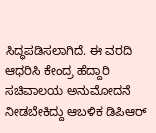ಸಿದ್ಧಪಡಿಸಲಾಗಿದೆ. ಈ ವರದಿ ಆಧರಿಸಿ ಕೇಂದ್ರ ಹೆದ್ದಾರಿ ಸಚಿವಾಲಯ ಅನುಮೋದನೆ ನೀಡಬೇಕಿದ್ದು ಆಬಳಿಕ ಡಿಪಿಆರ್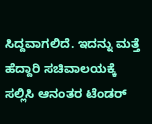ಸಿದ್ದವಾಗಲಿದೆ. ಇದನ್ನು ಮತ್ತೆ ಹೆದ್ದಾರಿ ಸಚಿವಾಲಯಕ್ಕೆ ಸಲ್ಲಿಸಿ ಆನಂತರ ಟೆಂಡರ್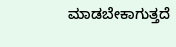ಮಾಡಬೇಕಾಗುತ್ತದೆ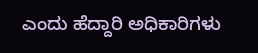ಎಂದು ಹೆದ್ದಾರಿ ಅಧಿಕಾರಿಗಳು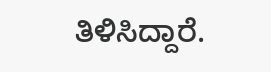ತಿಳಿಸಿದ್ದಾರೆ.